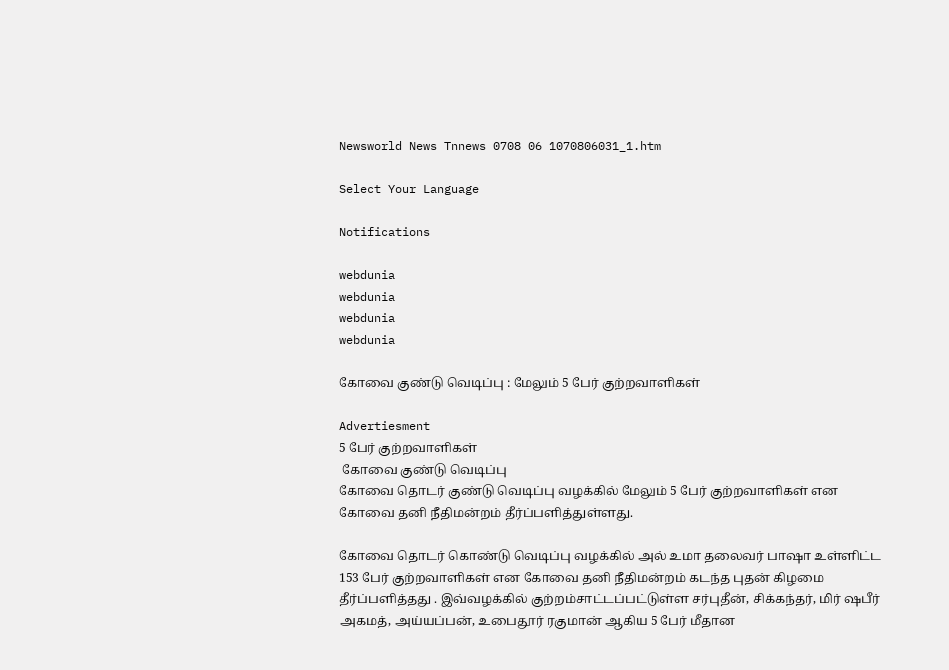Newsworld News Tnnews 0708 06 1070806031_1.htm

Select Your Language

Notifications

webdunia
webdunia
webdunia
webdunia

கோவை குண்டு வெடிப்பு : மேலும் 5 பேர் குற்றவாளிகள்

Advertiesment
5 பேர் குற்றவாளிகள்
 கோவை குண்டு வெடிப்பு
கோவை தொடர் குண்டு வெடிப்பு வழக்கில் மேலும் 5 பேர் குற்றவாளிகள் என கோவை தனி நீதிமன்றம் தீர்ப்பளித்துள்ளது.

கோவை தொடர் கொண்டு வெடிப்பு வழக்கில் அல் உமா தலைவர் பாஷா உள்ளிட்ட 153 பேர் குற்றவாளிகள் என கோவை தனி நீதிமன்றம் கடந்த புதன் கிழமை தீர்ப்பளித்தது . இவ்வழக்கில் குற்றம்சாட்டப்பட்டுள்ள சர்புதீன், சிக்கந்தர், மிர் ஷபீர் அகமத், அய்யப்பன், உபைதூர் ரகுமான் ஆகிய 5 பேர் மீதான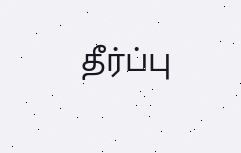தீர்ப்பு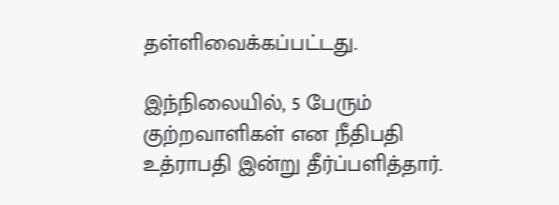தள்ளிவைக்கப்பட்டது.

இந்நிலையில், 5 பேரும் குற்றவாளிகள் என நீதிபதி உத்ராபதி இன்று தீர்ப்பளித்தார்.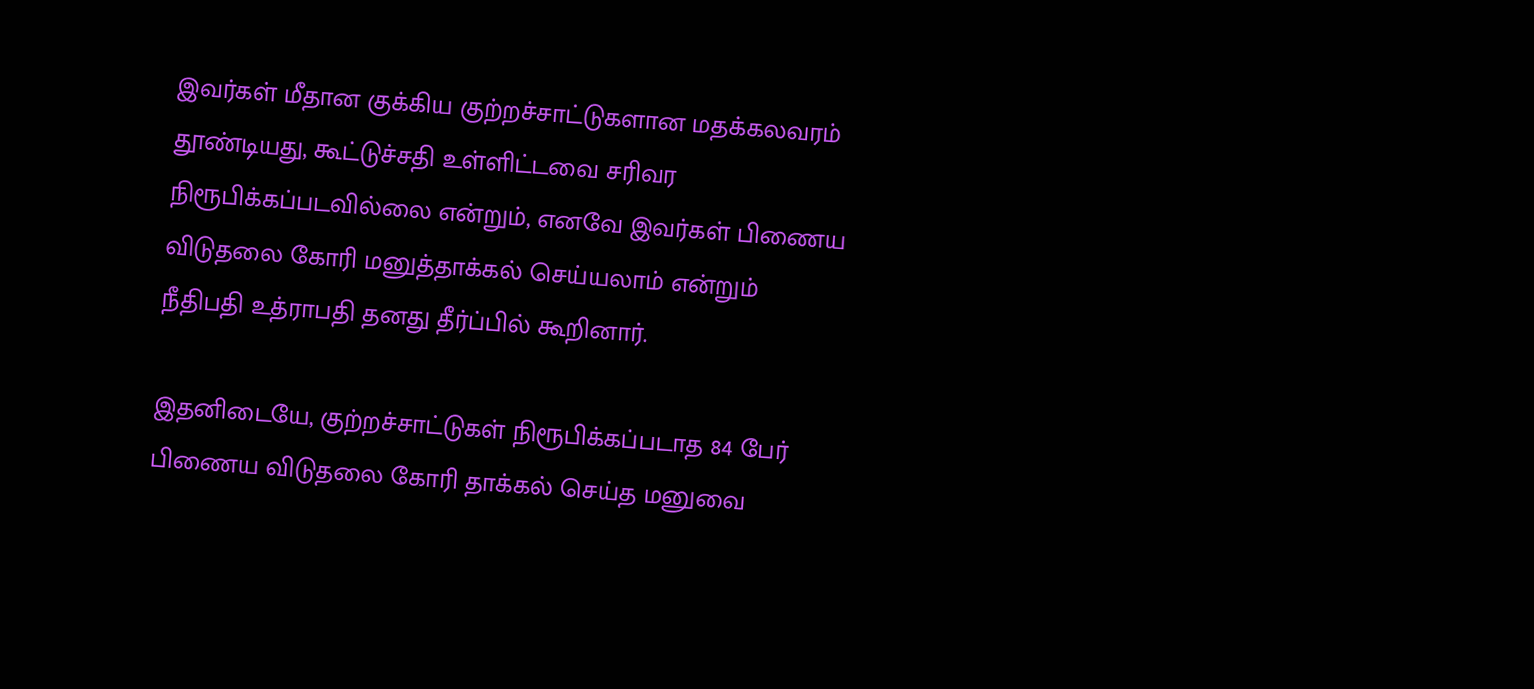இவர்கள் மீதான குக்கிய குற்றச்சாட்டுகளான மதக்கலவரம் தூண்டியது, கூட்டுச்சதி உள்ளிட்டவை சரிவர நிரூபிக்கப்படவில்லை என்றும், எனவே இவர்கள் பிணைய விடுதலை கோரி மனுத்தாக்கல் செய்யலாம் என்றும் நீதிபதி உத்ராபதி தனது தீர்ப்பில் கூறினார்.

இதனிடையே, குற்றச்சாட்டுகள் நிரூபிக்கப்படாத 84 பேர் பிணைய விடுதலை கோரி தாக்கல் செய்த மனுவை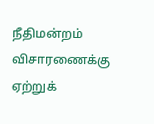நீதிமன்றம் விசாரணைக்கு ஏற்றுக்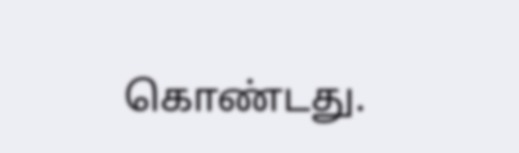கொண்டது.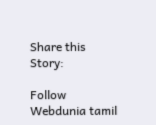Share this Story:

Follow Webdunia tamil